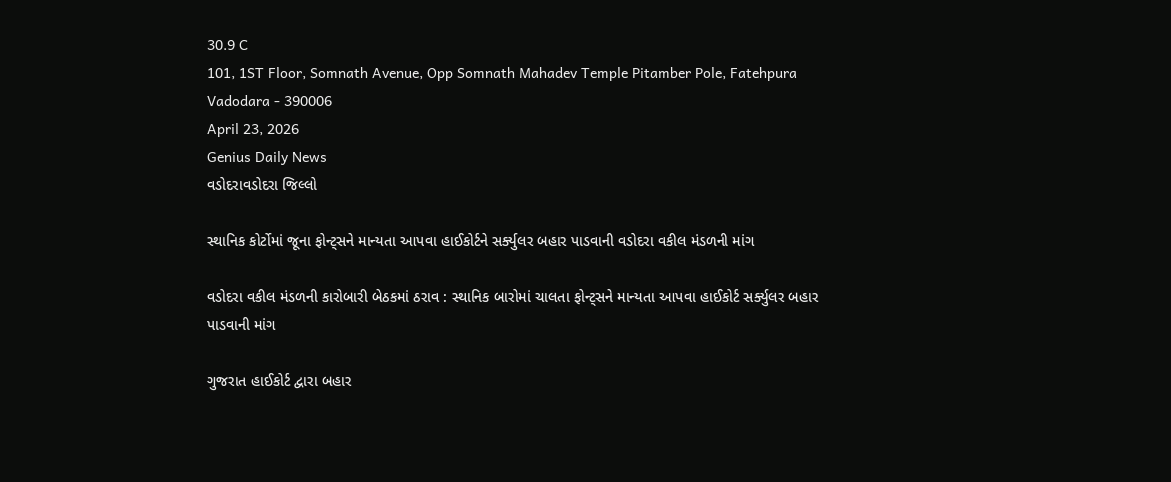30.9 C
101, 1ST Floor, Somnath Avenue, Opp Somnath Mahadev Temple Pitamber Pole, Fatehpura Vadodara - 390006
April 23, 2026
Genius Daily News
વડોદરાવડોદરા જિલ્લો

સ્થાનિક કોર્ટોમાં જૂના ફોન્ટ્સને માન્યતા આપવા હાઈકોર્ટને સર્ક્યુલર બહાર પાડવાની વડોદરા વકીલ મંડળની માંગ

વડોદરા વકીલ મંડળની કારોબારી બેઠકમાં ઠરાવ : સ્થાનિક બારોમાં ચાલતા ફોન્ટ્સને માન્યતા આપવા હાઈકોર્ટ સર્ક્યુલર બહાર પાડવાની માંગ

ગુજરાત હાઈકોર્ટ દ્વારા બહાર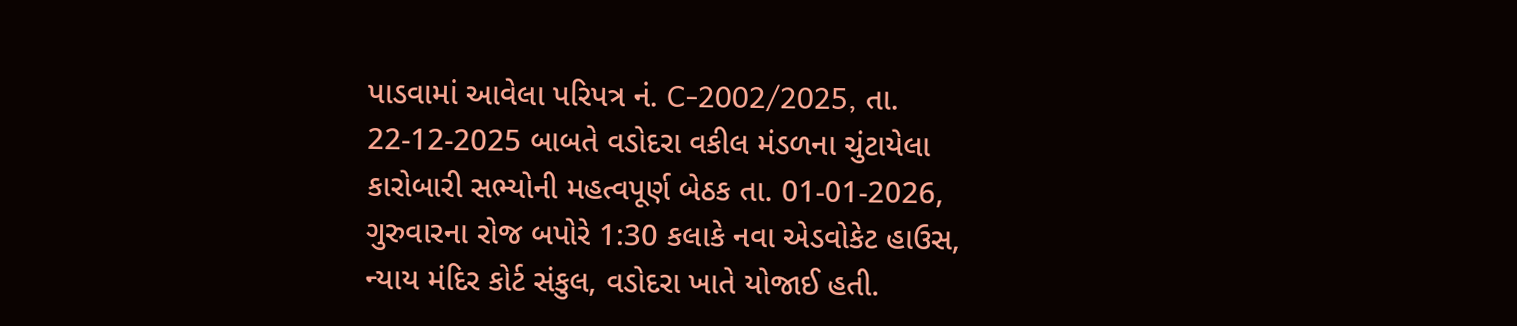પાડવામાં આવેલા પરિપત્ર નં. C-2002/2025, તા. 22-12-2025 બાબતે વડોદરા વકીલ મંડળના ચુંટાયેલા કારોબારી સભ્યોની મહત્વપૂર્ણ બેઠક તા. 01-01-2026, ગુરુવારના રોજ બપોરે 1:30 કલાકે નવા એડવોકેટ હાઉસ, ન્યાય મંદિર કોર્ટ સંકુલ, વડોદરા ખાતે યોજાઈ હતી.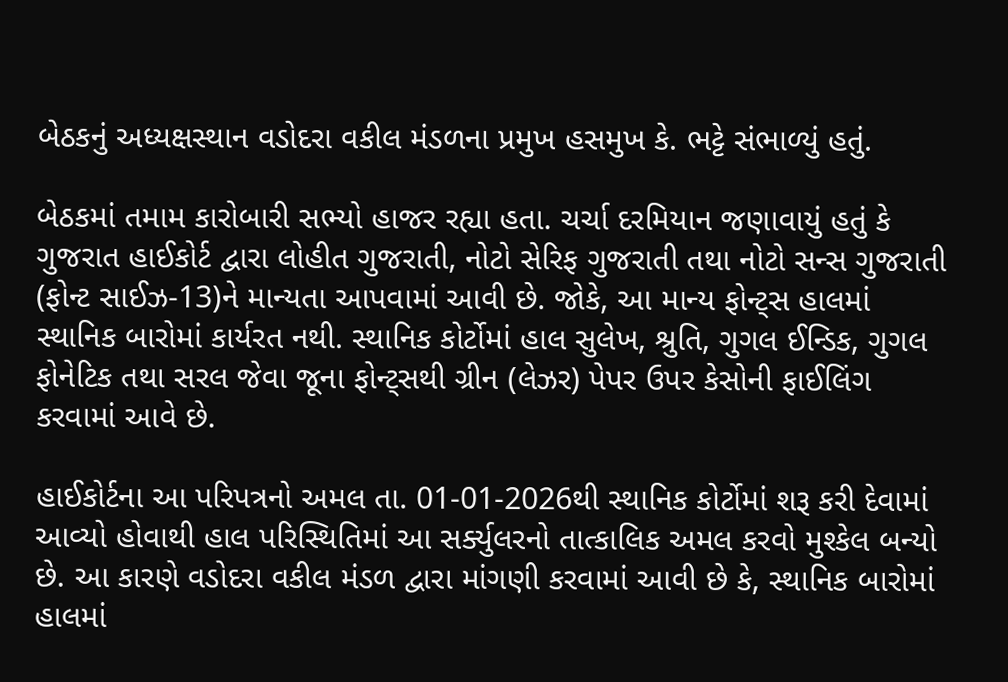બેઠકનું અધ્યક્ષસ્થાન વડોદરા વકીલ મંડળના પ્રમુખ હસમુખ કે. ભટ્ટે સંભાળ્યું હતું.

બેઠકમાં તમામ કારોબારી સભ્યો હાજર રહ્યા હતા. ચર્ચા દરમિયાન જણાવાયું હતું કે ગુજરાત હાઈકોર્ટ દ્વારા લોહીત ગુજરાતી, નોટો સેરિફ ગુજરાતી તથા નોટો સન્સ ગુજરાતી (ફોન્ટ સાઈઝ-13)ને માન્યતા આપવામાં આવી છે. જોકે, આ માન્ય ફોન્ટ્સ હાલમાં સ્થાનિક બારોમાં કાર્યરત નથી. સ્થાનિક કોર્ટોમાં હાલ સુલેખ, શ્રુતિ, ગુગલ ઈન્ડિક, ગુગલ ફોનેટિક તથા સરલ જેવા જૂના ફોન્ટ્સથી ગ્રીન (લેઝર) પેપર ઉપર કેસોની ફાઈલિંગ કરવામાં આવે છે.

હાઈકોર્ટના આ પરિપત્રનો અમલ તા. 01-01-2026થી સ્થાનિક કોર્ટોમાં શરૂ કરી દેવામાં આવ્યો હોવાથી હાલ પરિસ્થિતિમાં આ સર્ક્યુલરનો તાત્કાલિક અમલ કરવો મુશ્કેલ બન્યો છે. આ કારણે વડોદરા વકીલ મંડળ દ્વારા માંગણી કરવામાં આવી છે કે, સ્થાનિક બારોમાં હાલમાં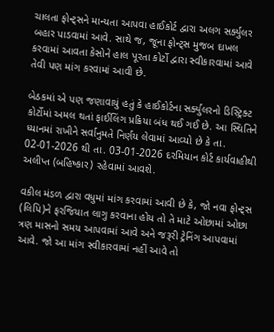ચાલતા ફોન્ટ્સને માન્યતા આપવા હાઈકોર્ટ દ્વારા અલગ સર્ક્યુલર બહાર પાડવામાં આવે. સાથે જ, જૂના ફોન્ટ્સ મુજબ દાખલ કરવામાં આવતા કેસોને હાલ પૂરતા કોર્ટો દ્વારા સ્વીકારવામાં આવે તેવી પણ માંગ કરવામાં આવી છે.

બેઠકમાં એ પણ જણાવાયું હતું કે હાઈકોર્ટના સર્ક્યુલરનો ડિસ્ટ્રિક્ટ કોર્ટોમાં અમલ થતાં ફાઈલિંગ પ્રક્રિયા બંધ થઈ ગઈ છે. આ સ્થિતિને ધ્યાનમાં રાખીને સર્વાનુમતે નિર્ણય લેવામાં આવ્યો છે કે તા. 02-01-2026 થી તા. 03-01-2026 દરમિયાન કોર્ટ કાર્યવાહીથી અલીપ્ત (બહિષ્કાર) રહેવામાં આવશે.

વકીલ મંડળ દ્વારા વધુમાં માંગ કરવામાં આવી છે કે, જો નવા ફોન્ટ્સ (લિપિ)ને ફરજિયાત લાગુ કરવાના હોય તો તે માટે ઓછામાં ઓછા ત્રણ માસનો સમય આપવામાં આવે અને જરૂરી ટ્રેનિંગ આપવામાં આવે. જો આ માંગ સ્વીકારવામાં નહીં આવે તો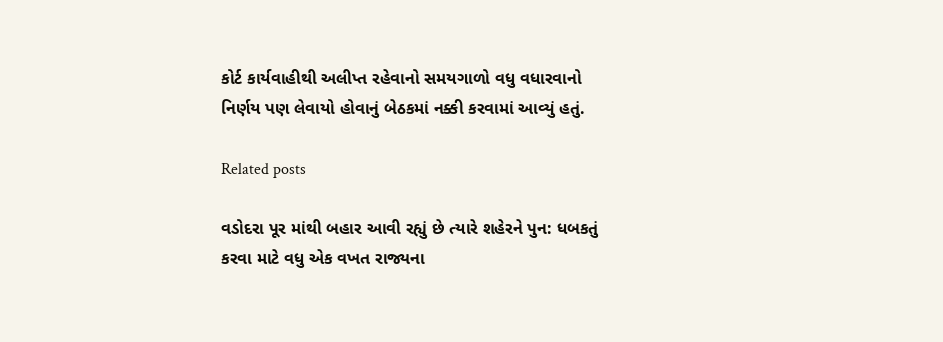કોર્ટ કાર્યવાહીથી અલીપ્ત રહેવાનો સમયગાળો વધુ વધારવાનો નિર્ણય પણ લેવાયો હોવાનું બેઠકમાં નક્કી કરવામાં આવ્યું હતું.

Related posts

વડોદરા પૂર માંથી બહાર આવી રહ્યું છે ત્યારે શહેરને પુન: ધબકતું કરવા માટે વધુ એક વખત રાજ્યના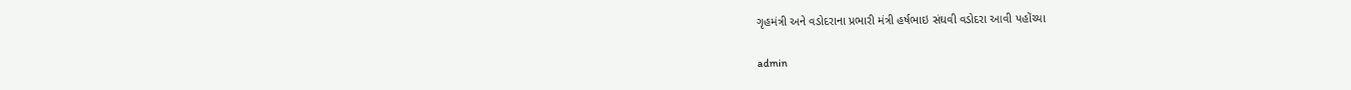ગૃહમંત્રી અને વડોદરાના પ્રભારી મંત્રી હર્ષભાઇ સંઘવી વડોદરા આવી પહોંચ્યા

admin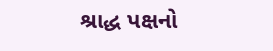શ્રાદ્ધ પક્ષનો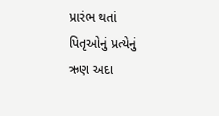પ્રારંભ થતાં પિતૃઓનું પ્રત્યેનું ઋણ અદા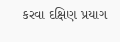કરવા દક્ષિણ પ્રયાગ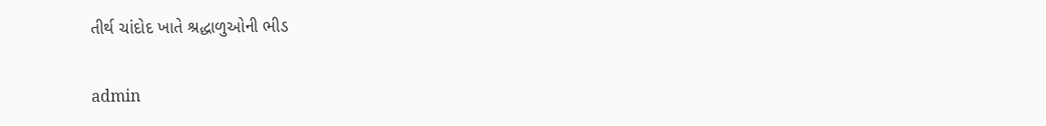તીર્થ ચાંદોદ ખાતે શ્રદ્ધાળુઓની ભીડ

admin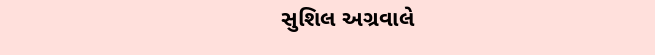સુશિલ અગ્રવાલે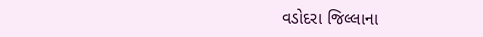વડોદરા જિલ્લાના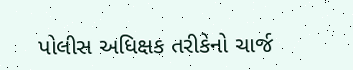પોલીસ અધિક્ષક તરીકેનો ચાર્જ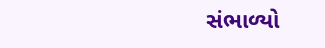સંભાળ્યો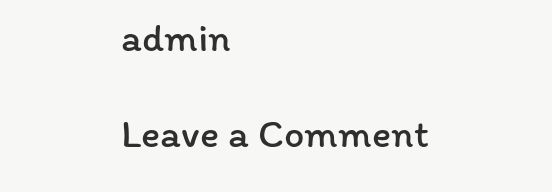admin

Leave a Comment